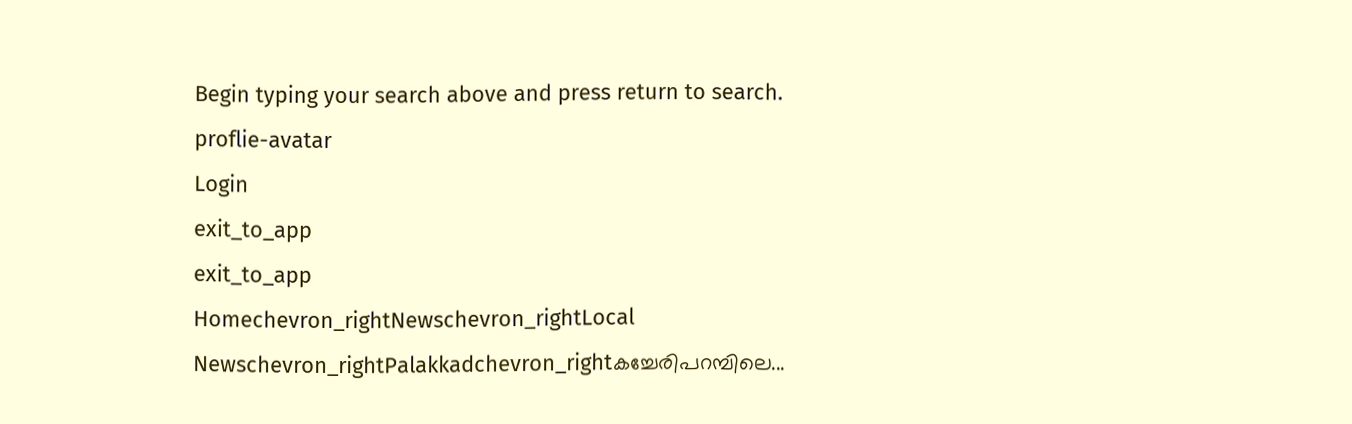Begin typing your search above and press return to search.
proflie-avatar
Login
exit_to_app
exit_to_app
Homechevron_rightNewschevron_rightLocal Newschevron_rightPalakkadchevron_rightകച്ചേരിപറമ്പിലെ...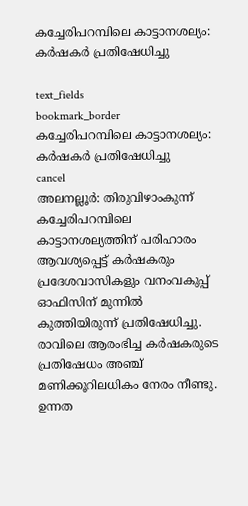കച്ചേരിപറമ്പിലെ കാട്ടാനശല്യം: കർഷകർ പ്രതിഷേധിച്ചു

text_fields
bookmark_border
കച്ചേരിപറമ്പിലെ കാട്ടാനശല്യം: കർഷകർ പ്രതിഷേധിച്ചു
cancel
അലനല്ലൂർ: തിരുവിഴാംകുന്ന് കച്ചേരിപറമ്പിലെ കാട്ടാനശല്യത്തിന് പരിഹാരം ആവശ്യപ്പെട്ട് കർഷകരും പ്രദേശവാസികളും വനംവകുപ്പ് ഓഫിസിന് മുന്നിൽ കുത്തിയിരുന്ന് പ്രതിഷേധിച്ചു. രാവിലെ ആരംഭിച്ച കർഷകരുടെ പ്രതിഷേധം അഞ്ച് മണിക്കൂറിലധികം നേരം നീണ്ടു. ഉന്നത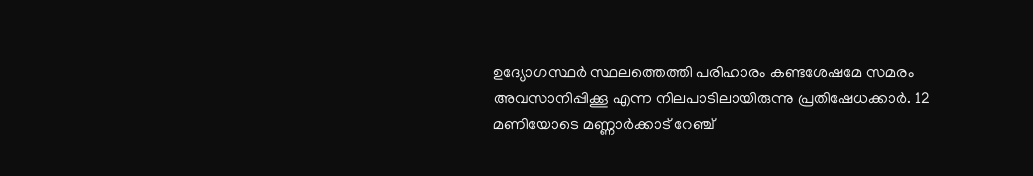ഉദ്യോഗസ്ഥർ സ്ഥലത്തെത്തി പരിഹാരം കണ്ടശേഷമേ സമരം അവസാനിപ്പിക്കൂ എന്ന നിലപാടിലായിരുന്നു പ്രതിഷേധക്കാർ. 12 മണിയോടെ മണ്ണാർക്കാട് റേഞ്ച്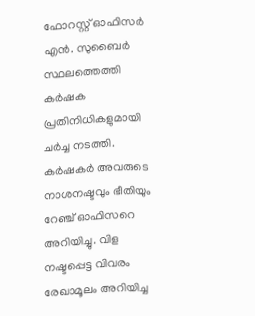ഫോറസ്റ്റ് ഓഫിസർ എൻ. സുബൈർ സ്ഥലത്തെത്തി കർഷക പ്രതിനിധികളുമായി ചർച്ച നടത്തി. കർഷകർ അവരുടെ നാശനഷ്ടവും ഭീതിയും റേഞ്ച് ഓഫിസറെ അറിയിച്ചു. വിള നഷ്ടപ്പെട്ട വിവരം രേഖാമൂലം അറിയിച്ച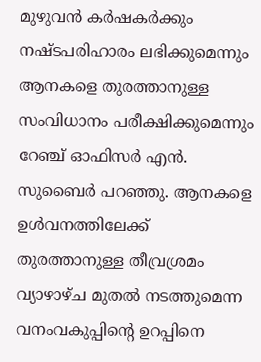മുഴുവൻ കർഷകർക്കും നഷ്ടപരിഹാരം ലഭിക്കുമെന്നും ആനകളെ തുരത്താനുള്ള സംവിധാനം പരീക്ഷിക്കുമെന്നും റേഞ്ച് ഓഫിസർ എൻ. സുബൈർ പറഞ്ഞു. ആനകളെ ഉൾവനത്തിലേക്ക് തുരത്താനുള്ള തീവ്രശ്രമം വ്യാഴാഴ്ച മുതൽ നടത്തുമെന്ന വനംവകുപ്പിന്‍റെ ഉറപ്പിനെ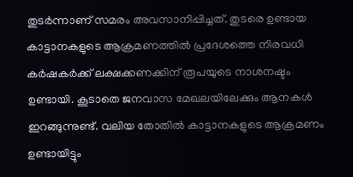തുടർന്നാണ് സമരം അവസാനിപ്പിച്ചത്. തുടരെ ഉണ്ടായ കാട്ടാനകളുടെ ആക്രമണത്തിൽ പ്രദേശത്തെ നിരവധി കർഷകർക്ക് ലക്ഷക്കണക്കിന് രൂപയുടെ നാശനഷ്ടം ഉണ്ടായി. കൂടാതെ ജനവാസ മേഖലയിലേക്കും ആനകൾ ഇറങ്ങുന്നുണ്ട്. വലിയ തോതിൽ കാട്ടാനകളുടെ ആക്രമണം ഉണ്ടായിട്ടും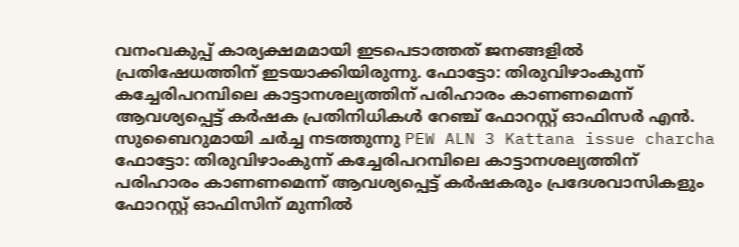വനംവകുപ്പ് കാര്യക്ഷമമായി ഇടപെടാത്തത് ജനങ്ങളിൽ പ്രതിഷേധത്തിന് ഇടയാക്കിയിരുന്നു. ഫോട്ടോ: തിരുവിഴാംകുന്ന് കച്ചേരിപറമ്പിലെ കാട്ടാനശല്യത്തിന് പരിഹാരം കാണണമെന്ന് ആവശ്യപ്പെട്ട് കർഷക പ്രതിനിധികൾ റേഞ്ച് ഫോറസ്റ്റ് ഓഫിസർ എൻ. സുബൈറുമായി ചർച്ച നടത്തുന്നു PEW ALN 3 Kattana issue charcha ഫോട്ടോ: തിരുവിഴാംകുന്ന് കച്ചേരിപറമ്പിലെ കാട്ടാനശല്യത്തിന് പരിഹാരം കാണണമെന്ന് ആവശ്യപ്പെട്ട് കർഷകരും പ്രദേശവാസികളും ഫോറസ്റ്റ് ഓഫിസിന് മുന്നിൽ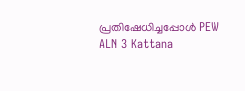പ്രതിഷേധിച്ചപ്പോൾ PEW ALN 3 Kattana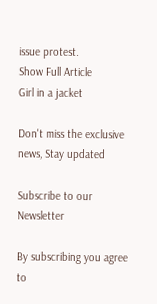issue protest.
Show Full Article
Girl in a jacket

Don't miss the exclusive news, Stay updated

Subscribe to our Newsletter

By subscribing you agree to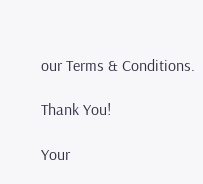our Terms & Conditions.

Thank You!

Your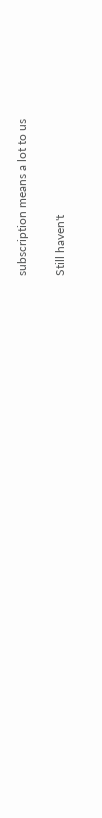subscription means a lot to us

Still haven't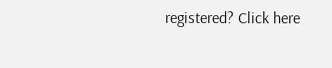registered? Click here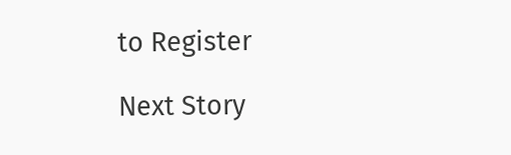to Register

Next Story